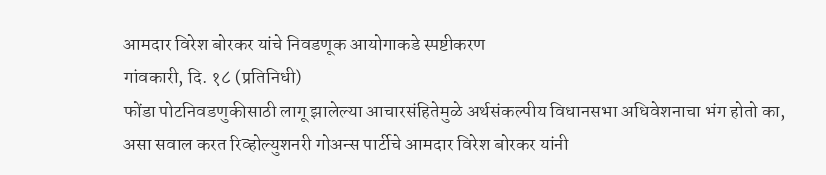आमदार विरेश बोरकर यांचे निवडणूक आयोगाकडे स्पष्टीकरण
गांवकारी, दि. १८ (प्रतिनिधी)
फोंडा पोटनिवडणुकीसाठी लागू झालेल्या आचारसंहितेमुळे अर्थसंकल्पीय विधानसभा अधिवेशनाचा भंग होतो का, असा सवाल करत रिव्होल्युशनरी गोअन्स पार्टीचे आमदार विरेश बोरकर यांनी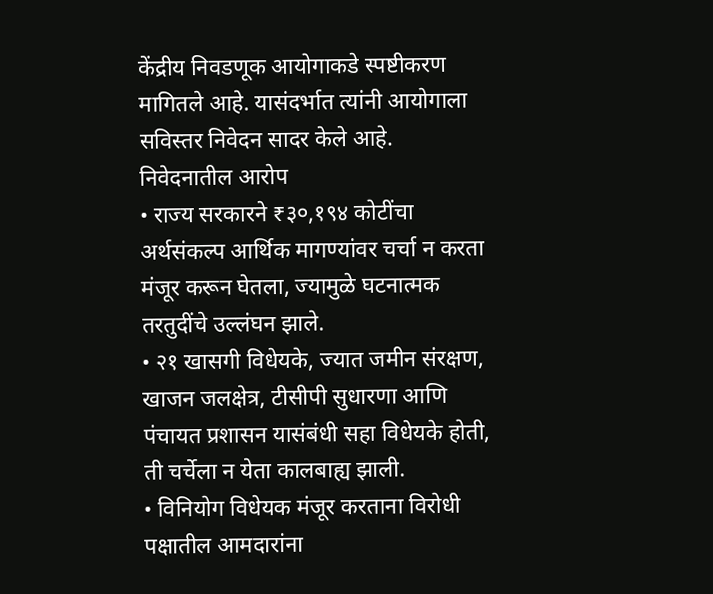केंद्रीय निवडणूक आयोगाकडे स्पष्टीकरण मागितले आहे. यासंदर्भात त्यांनी आयोगाला सविस्तर निवेदन सादर केले आहे.
निवेदनातील आरोप
• राज्य सरकारने ₹३०,१९४ कोटींचा अर्थसंकल्प आर्थिक मागण्यांवर चर्चा न करता मंजूर करून घेतला, ज्यामुळे घटनात्मक तरतुदींचे उल्लंघन झाले.
• २१ खासगी विधेयके, ज्यात जमीन संरक्षण, खाजन जलक्षेत्र, टीसीपी सुधारणा आणि पंचायत प्रशासन यासंबंधी सहा विधेयके होती, ती चर्चेला न येता कालबाह्य झाली.
• विनियोग विधेयक मंजूर करताना विरोधी पक्षातील आमदारांना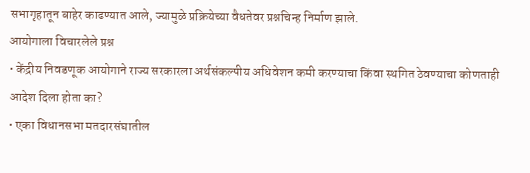सभागृहातून बाहेर काढण्यात आले, ज्यामुळे प्रक्रियेच्या वैधतेवर प्रश्नचिन्ह निर्माण झाले.
आयोगाला विचारलेले प्रश्न
• केंद्रीय निवडणूक आयोगाने राज्य सरकारला अर्थसंकल्पीय अधिवेशन कमी करण्याचा किंवा स्थगित ठेवण्याचा कोणताही आदेश दिला होता का?
• एका विधानसभा मतदारसंघातील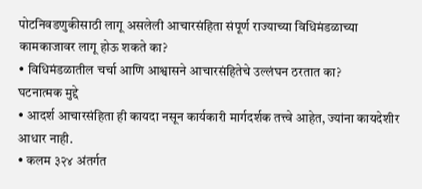पोटनिवडणुकीसाठी लागू असलेली आचारसंहिता संपूर्ण राज्याच्या विधिमंडळाच्या कामकाजावर लागू होऊ शकते का?
• विधिमंडळातील चर्चा आणि आश्वासने आचारसंहितेचे उल्लंघन ठरतात का?
घटनात्मक मुद्दे
• आदर्श आचारसंहिता ही कायदा नसून कार्यकारी मार्गदर्शक तत्त्वे आहेत, ज्यांना कायदेशीर आधार नाही.
• कलम ३२४ अंतर्गत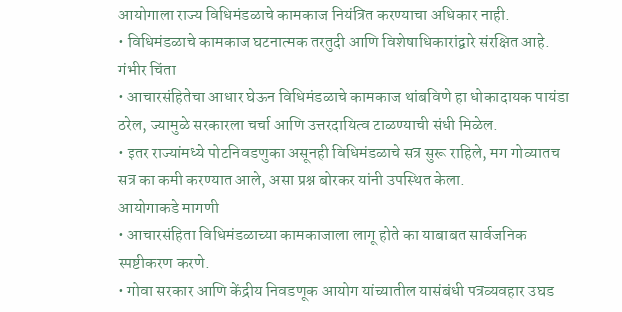आयोगाला राज्य विधिमंडळाचे कामकाज नियंत्रित करण्याचा अधिकार नाही.
• विधिमंडळाचे कामकाज घटनात्मक तरतुदी आणि विशेषाधिकारांद्वारे संरक्षित आहे.
गंभीर चिंता
• आचारसंहितेचा आधार घेऊन विधिमंडळाचे कामकाज थांबविणे हा धोकादायक पायंडा ठरेल, ज्यामुळे सरकारला चर्चा आणि उत्तरदायित्व टाळण्याची संधी मिळेल.
• इतर राज्यांमध्ये पोटनिवडणुका असूनही विधिमंडळाचे सत्र सुरू राहिले, मग गोव्यातच सत्र का कमी करण्यात आले, असा प्रश्न बोरकर यांनी उपस्थित केला.
आयोगाकडे मागणी
• आचारसंहिता विधिमंडळाच्या कामकाजाला लागू होते का याबाबत सार्वजनिक स्पष्टीकरण करणे.
• गोवा सरकार आणि केंद्रीय निवडणूक आयोग यांच्यातील यासंबंधी पत्रव्यवहार उघड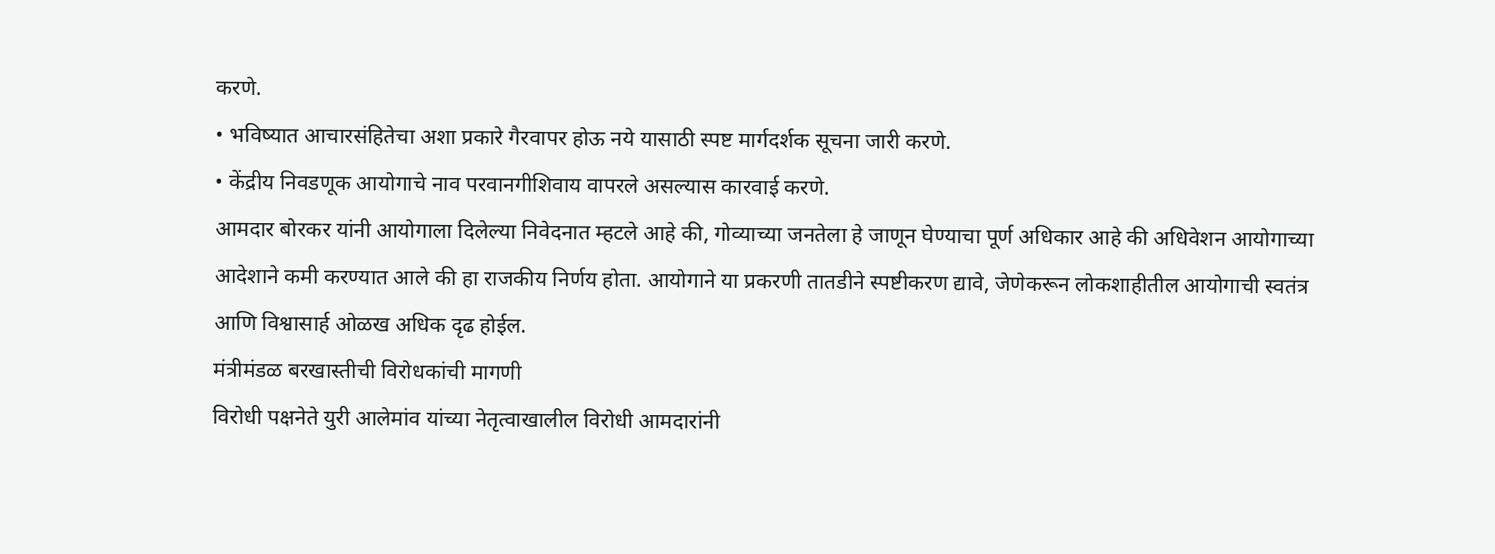करणे.
• भविष्यात आचारसंहितेचा अशा प्रकारे गैरवापर होऊ नये यासाठी स्पष्ट मार्गदर्शक सूचना जारी करणे.
• केंद्रीय निवडणूक आयोगाचे नाव परवानगीशिवाय वापरले असल्यास कारवाई करणे.
आमदार बोरकर यांनी आयोगाला दिलेल्या निवेदनात म्हटले आहे की, गोव्याच्या जनतेला हे जाणून घेण्याचा पूर्ण अधिकार आहे की अधिवेशन आयोगाच्या आदेशाने कमी करण्यात आले की हा राजकीय निर्णय होता. आयोगाने या प्रकरणी तातडीने स्पष्टीकरण द्यावे, जेणेकरून लोकशाहीतील आयोगाची स्वतंत्र आणि विश्वासार्ह ओळख अधिक दृढ होईल.
मंत्रीमंडळ बरखास्तीची विरोधकांची मागणी
विरोधी पक्षनेते युरी आलेमांव यांच्या नेतृत्वाखालील विरोधी आमदारांनी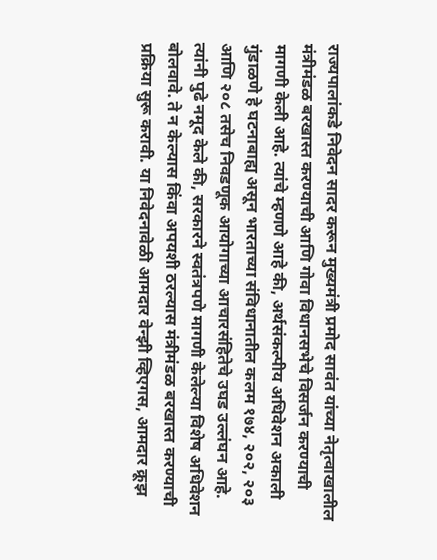राज्यपालांकडे निवेदन सादर करून मुख्यमंत्री प्रमोद सावंत यांच्या नेतृत्वाखालील मंत्रीमंडळ बरखास्त करण्याची आणि गोवा विधानसभेचे विसर्जन करण्याची मागणी केली आहे. त्यांचे म्हणणे आहे की, अर्थसंकल्पीय अधिवेशन अकाली गुंडाळणे हे घटनाबाह्य असून भारताच्या संविधानातील कलम १७४, २०२, २०३ आणि २०८ तसेच निवडणूक आयोगाच्या आचारसंहितेचे उघड उल्लंघन आहे.
त्यांनी पुढे नमूद केले की, सरकारने स्वतंत्रपणे मागणी केलेल्या विशेष अधिवेशन बोलवावे. ते न केल्यास किंवा अपयशी ठरल्यास मंत्रीमंडळ बरखास्त करण्याची प्रक्रिया सुरू करावी. या निवेदनावेळी आमदार वेन्झी व्हिएगस, आमदार क्रूझ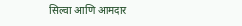सिल्वा आणि आमदार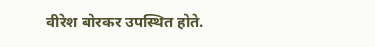वीरेश बोरकर उपस्थित होते.